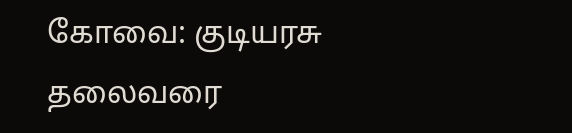கோவை: குடியரசு தலைவரை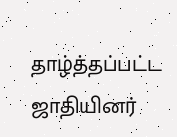தாழ்த்தப்பட்ட ஜாதியினர்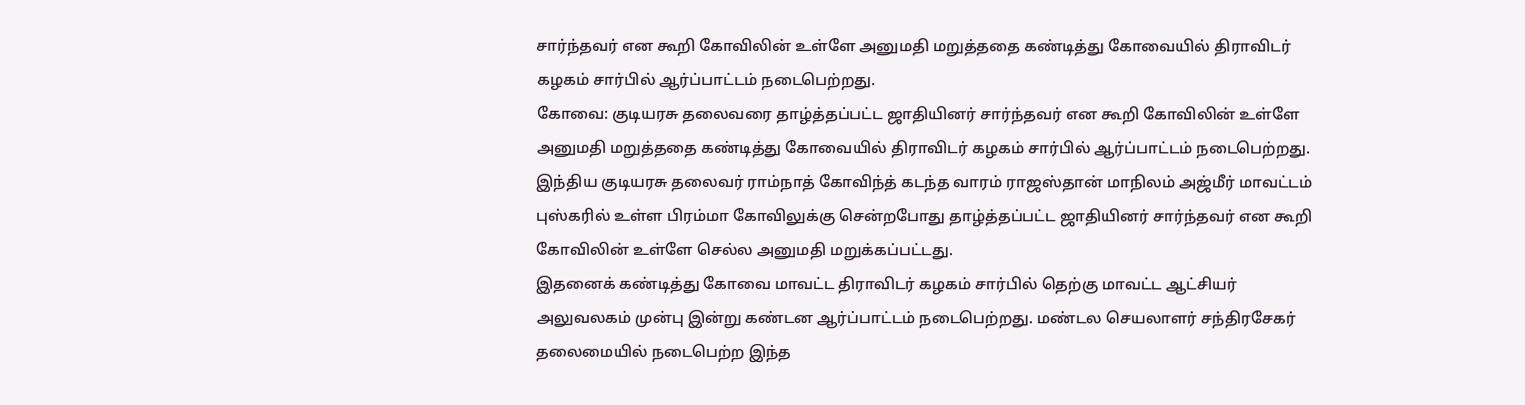சார்ந்தவர் என கூறி கோவிலின் உள்ளே அனுமதி மறுத்ததை கண்டித்து கோவையில் திராவிடர் கழகம் சார்பில் ஆர்ப்பாட்டம் நடைபெற்றது.
கோவை: குடியரசு தலைவரை தாழ்த்தப்பட்ட ஜாதியினர் சார்ந்தவர் என கூறி கோவிலின் உள்ளே அனுமதி மறுத்ததை கண்டித்து கோவையில் திராவிடர் கழகம் சார்பில் ஆர்ப்பாட்டம் நடைபெற்றது.
இந்திய குடியரசு தலைவர் ராம்நாத் கோவிந்த் கடந்த வாரம் ராஜஸ்தான் மாநிலம் அஜ்மீர் மாவட்டம் புஸ்கரில் உள்ள பிரம்மா கோவிலுக்கு சென்றபோது தாழ்த்தப்பட்ட ஜாதியினர் சார்ந்தவர் என கூறி கோவிலின் உள்ளே செல்ல அனுமதி மறுக்கப்பட்டது.
இதனைக் கண்டித்து கோவை மாவட்ட திராவிடர் கழகம் சார்பில் தெற்கு மாவட்ட ஆட்சியர் அலுவலகம் முன்பு இன்று கண்டன ஆர்ப்பாட்டம் நடைபெற்றது. மண்டல செயலாளர் சந்திரசேகர் தலைமையில் நடைபெற்ற இந்த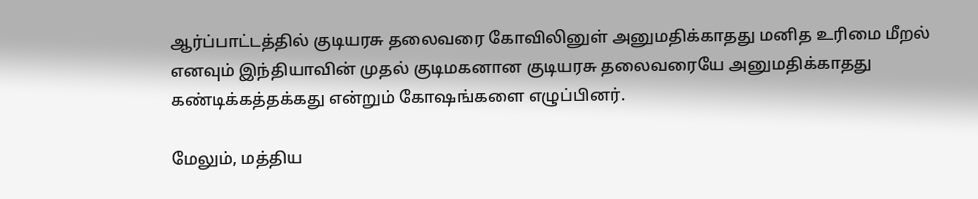ஆர்ப்பாட்டத்தில் குடியரசு தலைவரை கோவிலினுள் அனுமதிக்காதது மனித உரிமை மீறல் எனவும் இந்தியாவின் முதல் குடிமகனான குடியரசு தலைவரையே அனுமதிக்காதது கண்டிக்கத்தக்கது என்றும் கோஷங்களை எழுப்பினர்.

மேலும், மத்திய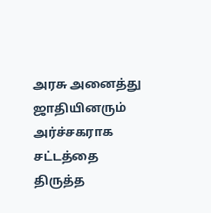அரசு அனைத்து ஜாதியினரும் அர்ச்சகராக சட்டத்தை திருத்த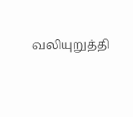வலியுறுத்தி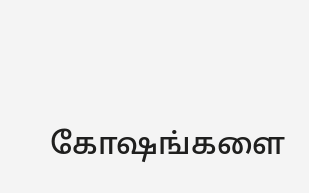கோஷங்களை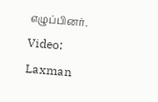எழுப்பினர்.
Video: Laxman